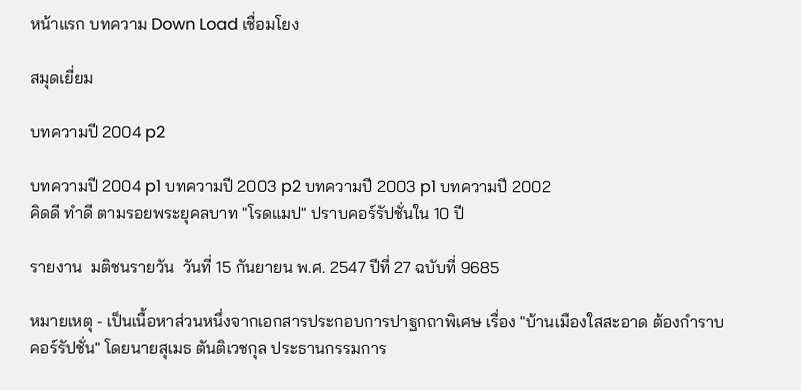หน้าแรก บทความ Down Load เชื่อมโยง

สมุดเยี่ยม

บทความปี 2004 p2

บทความปี 2004 p1 บทความปี 2003 p2 บทความปี 2003 p1 บทความปี 2002
คิดดี ทำดี ตามรอยพระยุคลบาท "โรดแมป" ปราบคอร์รัปชั่นใน 10 ปี

รายงาน  มติชนรายวัน  วันที่ 15 กันยายน พ.ศ. 2547 ปีที่ 27 ฉบับที่ 9685

หมายเหตุ - เป็นเนื้อหาส่วนหนึ่งจากเอกสารประกอบการปาฐกถาพิเศษ เรื่อง "บ้านเมืองใสสะอาด ต้องกำราบคอร์รัปชั่น" โดยนายสุเมธ ตันติเวชกุล ประธานกรรมการ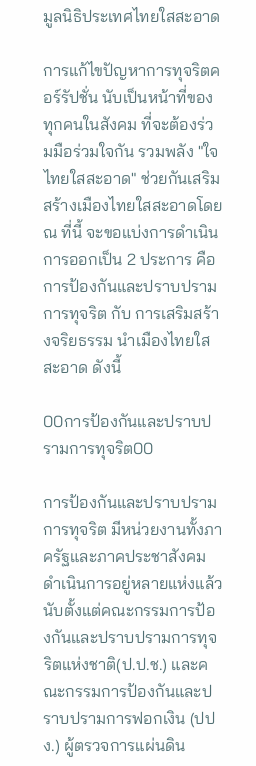มูลนิธิประเทศไทยใสสะอาด

การแก้ไขปัญหาการทุจริตคอร์รัปชั่น นับเป็นหน้าที่ของทุกคนในสังคม ที่จะต้องร่วมมือร่วมใจกัน รวมพลัง "ใจไทยใสสะอาด" ช่วยกันเสริมสร้างเมืองไทยใสสะอาดโดย ณ ที่นี้ จะขอแบ่งการดำเนินการออกเป็น 2 ประการ คือ การป้องกันและปราบปรามการทุจริต กับ การเสริมสร้างจริยธรรม นำเมืองไทยใสสะอาด ดังนี้

00การป้องกันและปราบปรามการทุจริต00

การป้องกันและปราบปรามการทุจริต มีหน่วยงานทั้งภาครัฐและภาคประชาสังคมดำเนินการอยู่หลายแห่งแล้ว นับตั้งแต่คณะกรรมการป้องกันและปราบปรามการทุจริตแห่งชาติ(ป.ป.ช.) และคณะกรรมการป้องกันและปราบปรามการฟอกเงิน (ปปง.) ผู้ตรวจการแผ่นดิน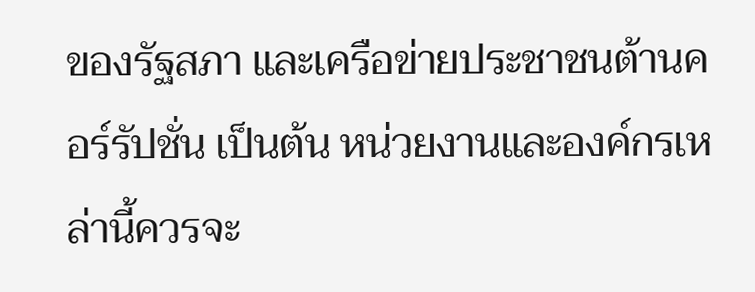ของรัฐสภา และเครือข่ายประชาชนต้านคอร์รัปชั่น เป็นต้น หน่วยงานและองค์กรเหล่านี้ควรจะ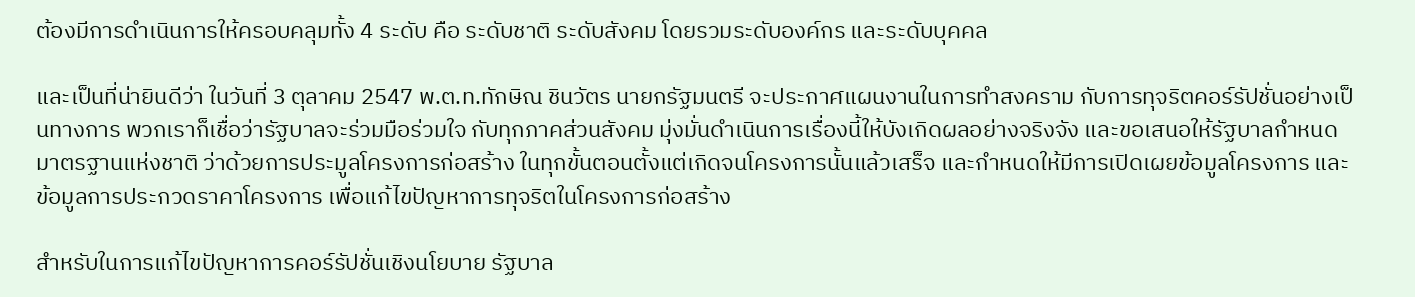ต้องมีการดำเนินการให้ครอบคลุมทั้ง 4 ระดับ คือ ระดับชาติ ระดับสังคม โดยรวมระดับองค์กร และระดับบุคคล

และเป็นที่น่ายินดีว่า ในวันที่ 3 ตุลาคม 2547 พ.ต.ท.ทักษิณ ชินวัตร นายกรัฐมนตรี จะประกาศแผนงานในการทำสงคราม กับการทุจริตคอร์รัปชั่นอย่างเป็นทางการ พวกเราก็เชื่อว่ารัฐบาลจะร่วมมือร่วมใจ กับทุกภาคส่วนสังคม มุ่งมั่นดำเนินการเรื่องนี้ให้บังเกิดผลอย่างจริงจัง และขอเสนอให้รัฐบาลกำหนดมาตรฐานแห่งชาติ ว่าด้วยการประมูลโครงการก่อสร้าง ในทุกขั้นตอนตั้งแต่เกิดจนโครงการนั้นแล้วเสร็จ และกำหนดให้มีการเปิดเผยข้อมูลโครงการ และข้อมูลการประกวดราคาโครงการ เพื่อแก้ไขปัญหาการทุจริตในโครงการก่อสร้าง

สำหรับในการแก้ไขปัญหาการคอร์รัปชั่นเชิงนโยบาย รัฐบาล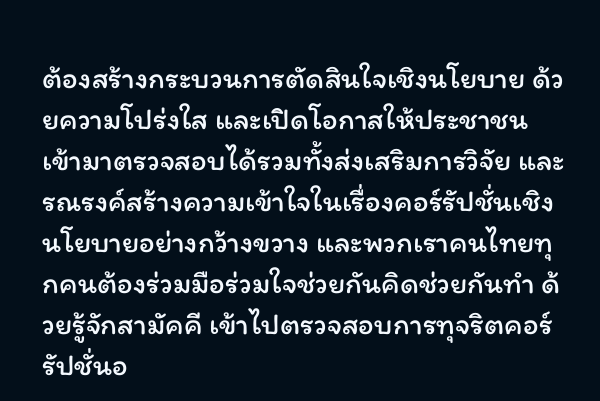ต้องสร้างกระบวนการตัดสินใจเชิงนโยบาย ด้วยความโปร่งใส และเปิดโอกาสให้ประชาชนเข้ามาตรวจสอบได้รวมทั้งส่งเสริมการวิจัย และรณรงค์สร้างความเข้าใจในเรื่องคอร์รัปชั่นเชิงนโยบายอย่างกว้างขวาง และพวกเราคนไทยทุกคนต้องร่วมมือร่วมใจช่วยกันคิดช่วยกันทำ ด้วยรู้จักสามัคคี เข้าไปตรวจสอบการทุจริตคอร์รัปชั่นอ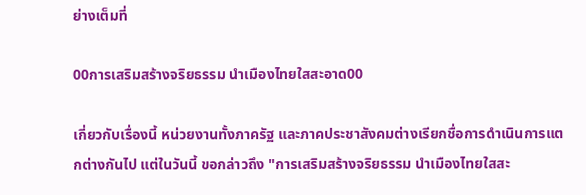ย่างเต็มที่

00การเสริมสร้างจริยธรรม นำเมืองไทยใสสะอาด00

เกี่ยวกับเรื่องนี้ หน่วยงานทั้งภาครัฐ และภาคประชาสังคมต่างเรียกชื่อการดำเนินการแตกต่างกันไป แต่ในวันนี้ ขอกล่าวถึง "การเสริมสร้างจริยธรรม นำเมืองไทยใสสะ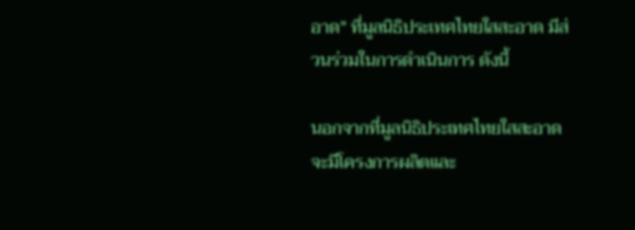อาด" ที่มูลนิธิประเทศไทยใสสะอาด มีส่วนร่วมในการดำเนินการ ดังนี้

นอกจากที่มูลนิธิประเทศไทยใสสะอาดจะมีโครงการผลิตและ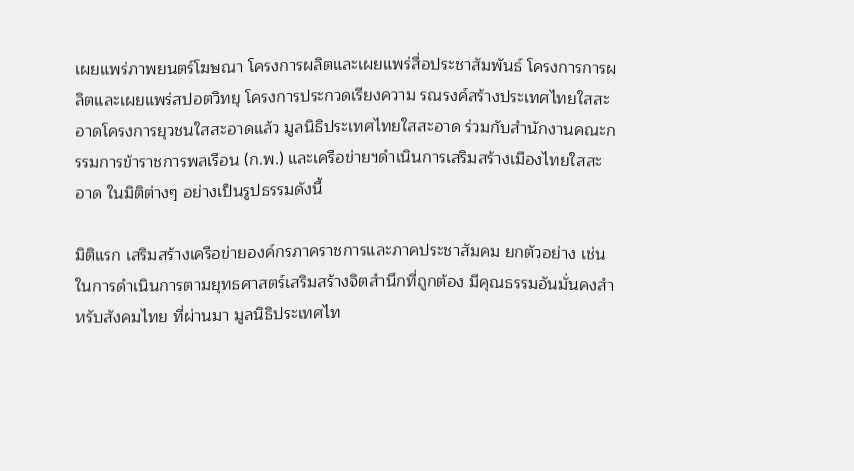เผยแพร่ภาพยนตร์โฆษณา โครงการผลิตและเผยแพร่สื่อประชาสัมพันธ์ โครงการการผลิตและเผยแพร่สปอตวิทยุ โครงการประกวดเรียงความ รณรงค์สร้างประเทศไทยใสสะอาดโครงการยุวชนใสสะอาดแล้ว มูลนิธิประเทศไทยใสสะอาด ร่วมกับสำนักงานคณะกรรมการข้าราชการพลเรือน (ก.พ.) และเครือข่ายฯดำเนินการเสริมสร้างเมืองไทยใสสะอาด ในมิติต่างๆ อย่างเป็นรูปธรรมดังนี้

มิติแรก เสริมสร้างเครือข่ายองค์กรภาคราชการและภาคประชาสัมคม ยกตัวอย่าง เช่น ในการดำเนินการตามยุทธศาสตร์เสริมสร้างจิตสำนึกที่ถูกต้อง มีคุณธรรมอันมั่นคงสำหรับสังคมไทย ที่ผ่านมา มูลนิธิประเทศไท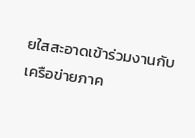ยใสสะอาดเข้าร่วมงานกับเครือข่ายภาค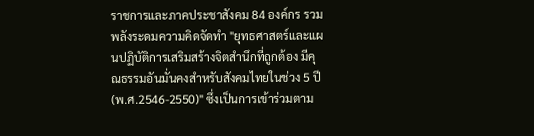ราชการและภาคประชาสังคม 84 องค์กร รวมพลังระดมความคิดจัดทำ "ยุทธศาสตร์และแผนปฏิบัติการเสริมสร้างจิตสำนึกที่ถูกต้อง มีคุณธรรมอันมั่นคงสำหรับสังคมไทยในช่วง 5 ปี(พ.ศ.2546-2550)" ซึ่งเป็นการเข้าร่วมตาม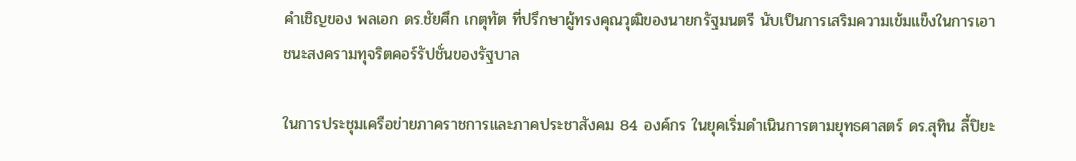คำเชิญของ พลเอก ดร.ชัยศึก เกตุทัต ที่ปรึกษาผู้ทรงคุณวุฒิของนายกรัฐมนตรี นับเป็นการเสริมความเข้มแข็งในการเอาชนะสงครามทุจริตคอร์รัปชั่นของรัฐบาล

ในการประชุมเครือข่ายภาคราชการและภาคประชาสังคม 84 องค์กร ในยุคเริ่มดำเนินการตามยุทธศาสตร์ ดร.สุทิน ลี้ปิยะ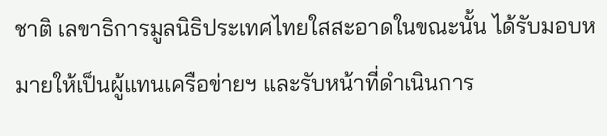ชาติ เลขาธิการมูลนิธิประเทศไทยใสสะอาดในขณะนั้น ได้รับมอบหมายให้เป็นผู้แทนเครือข่ายฯ และรับหน้าที่ดำเนินการ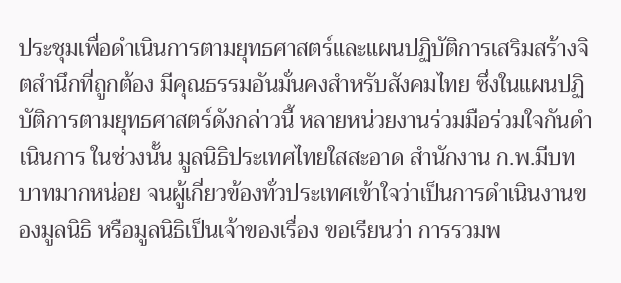ประชุมเพื่อดำเนินการตามยุทธศาสตร์และแผนปฏิบัติการเสริมสร้างจิตสำนึกที่ถูกต้อง มีคุณธรรมอันมั่นคงสำหรับสังคมไทย ซึ่งในแผนปฏิบัติการตามยุทธศาสตร์ดังกล่าวนี้ หลายหน่วยงานร่วมมือร่วมใจกันดำเนินการ ในช่วงนั้น มูลนิธิประเทศไทยใสสะอาด สำนักงาน ก.พ.มีบทบาทมากหน่อย จนผู้เกี่ยวข้องทั่วประเทศเข้าใจว่าเป็นการดำเนินงานของมูลนิธิ หรือมูลนิธิเป็นเจ้าของเรื่อง ขอเรียนว่า การรวมพ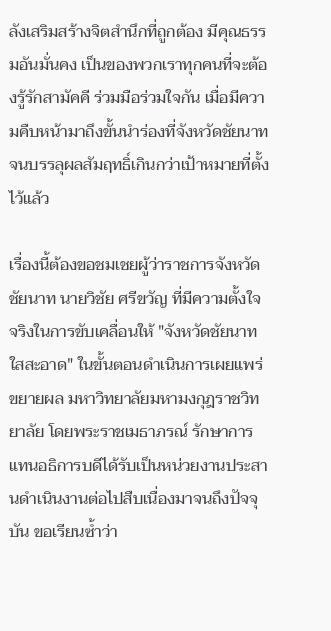ลังเสริมสร้างจิตสำนึกที่ถูกต้อง มีคุณธรรมอันมั่นคง เป็นของพวกเราทุกคนที่จะต้องรู้รักสามัคคี ร่วมมือร่วมใจกัน เมื่อมีความคืบหน้ามาถึงขั้นนำร่องที่จังหวัดชัยนาท จนบรรลุผลสัมฤทธิ์เกินกว่าเป้าหมายที่ตั้งไว้แล้ว

เรื่องนี้ต้องขอชมเชยผู้ว่าราชการจังหวัดชัยนาท นายวิชัย ศรีขวัญ ที่มีความตั้งใจจริงในการขับเคลื่อนให้ "จังหวัดชัยนาทใสสะอาด" ในขั้นตอนดำเนินการเผยแพร่ขยายผล มหาวิทยาลัยมหามงกุฎราชวิทยาลัย โดยพระราชเมธาภรณ์ รักษาการแทนอธิการบดีได้รับเป็นหน่วยงานประสานดำเนินงานต่อไปสืบเนื่องมาจนถึงปัจจุบัน ขอเรียนซ้ำว่า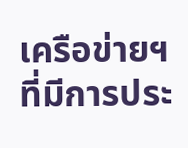เครือข่ายฯที่มีการประ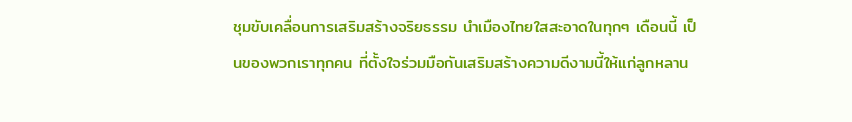ชุมขับเคลื่อนการเสริมสร้างจริยธรรม นำเมืองไทยใสสะอาดในทุกๆ เดือนนี้ เป็นของพวกเราทุกคน ที่ตั้งใจร่วมมือกันเสริมสร้างความดีงามนี้ให้แก่ลูกหลาน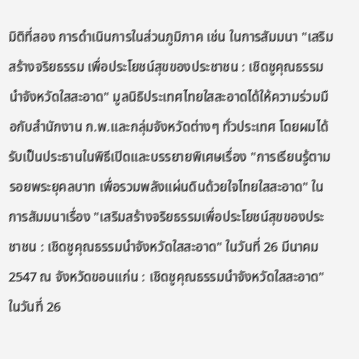มิติที่สอง การดำเนินการในส่วนภูมิภาค เช่น ในการสัมมนา "เสริมสร้างจริยธรรม เพื่อประโยชน์สุขของประชาชน : เชิดชูคุณธรรมนำจังหวัดใสสะอาด" มูลนิธิประเทศไทยใสสะอาดได้ให้ความร่วมมือกับสำนักงาน ก.พ.และกลุ่มจังหวัดต่างๆ ทั่วประเทศ โดยผมได้รับเป็นประธานในพิธีเปิดและบรรยายพิเศษเรื่อง "การเรียนรู้ตามรอยพระยุคลบาท เพื่อรวมพลังแผ่นดินด้วยใจไทยใสสะอาด" ในการสัมมนาเรื่อง "เสริมสร้างจริยธรรมเพื่อประโยชน์สุขของประชาชน : เชิดชูคุณธรรมนำจังหวัดใสสะอาด" ในวันที่ 26 มีนาคม 2547 ณ จังหวัดขอนแก่น : เชิดชูคุณธรรมนำจังหวัดใสสะอาด" ในวันที่ 26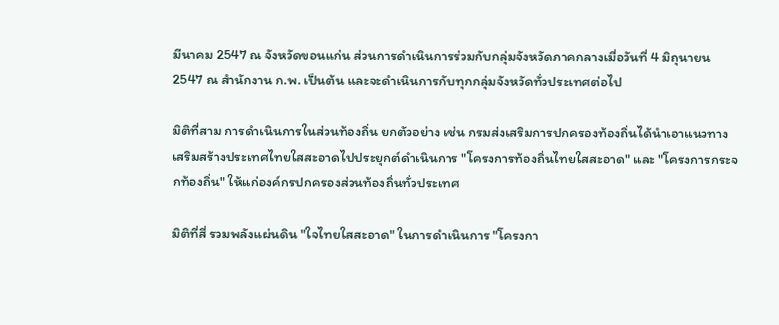มีนาคม 2547 ณ จังหวัดขอนแก่น ส่วนการดำเนินการร่วมกับกลุ่มจังหวัดภาคกลางเมื่อวันที่ 4 มิถุนายน 2547 ณ สำนักงาน ก.พ. เป็นต้น และจะดำเนินการกับทุกกลุ่มจังหวัดทั่วประเทศต่อไป

มิติที่สาม การดำเนินการในส่วนท้องถิ่น ยกตัวอย่าง เช่น กรมส่งเสริมการปกครองท้องถิ่นได้นำเอาแนวทางเสริมสร้างประเทศไทยใสสะอาดไปประยุกต์ดำเนินการ "โครงการท้องถิ่นไทยใสสะอาด" และ "โครงการกระจกท้องถิ่น" ให้แก่องค์กรปกครองส่วนท้องถิ่นทั่วประเทศ

มิติที่สี่ รวมพลังแผ่นดิน "ใจไทยใสสะอาด" ในการดำเนินการ "โครงกา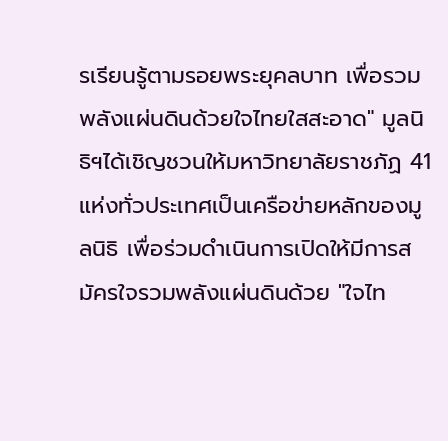รเรียนรู้ตามรอยพระยุคลบาท เพื่อรวมพลังแผ่นดินด้วยใจไทยใสสะอาด" มูลนิธิฯได้เชิญชวนให้มหาวิทยาลัยราชภัฏ 41 แห่งทั่วประเทศเป็นเครือข่ายหลักของมูลนิธิ เพื่อร่วมดำเนินการเปิดให้มีการสมัครใจรวมพลังแผ่นดินด้วย "ใจไท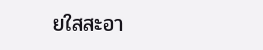ยใสสะอา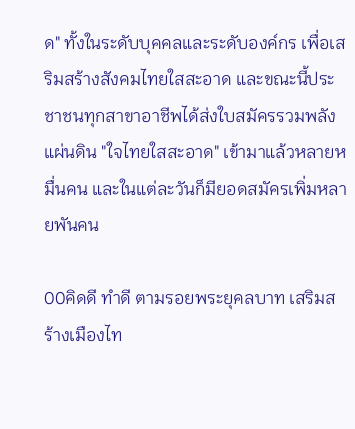ด" ทั้งในระดับบุคคลและระดับองค์กร เพื่อเสริมสร้างสังคมไทยใสสะอาด และขณะนี้ประชาชนทุกสาขาอาชีพได้ส่งใบสมัครรวมพลังแผ่นดิน "ใจไทยใสสะอาด" เข้ามาแล้วหลายหมื่นคน และในแต่ละวันก็มียอดสมัครเพิ่มหลายพันคน

00คิดดี ทำดี ตามรอยพระยุคลบาท เสริมสร้างเมืองไท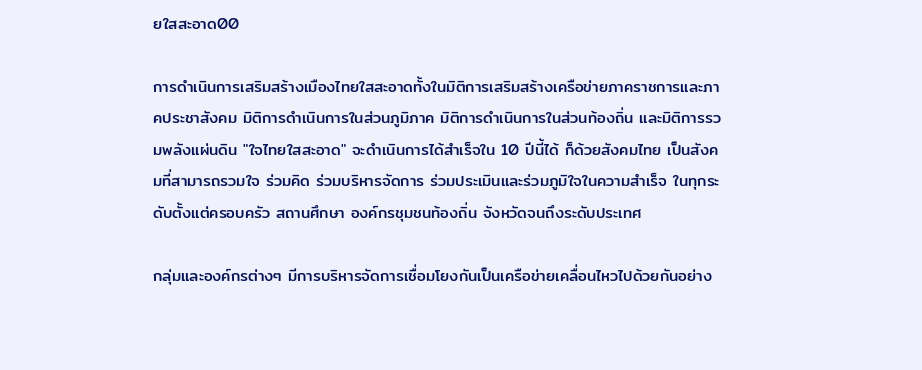ยใสสะอาด00

การดำเนินการเสริมสร้างเมืองไทยใสสะอาดทั้งในมิติการเสริมสร้างเครือข่ายภาคราชการและภาคประชาสังคม มิติการดำเนินการในส่วนภูมิภาค มิติการดำเนินการในส่วนท้องถิ่น และมิติการรวมพลังแผ่นดิน "ใจไทยใสสะอาด" จะดำเนินการได้สำเร็จใน 10 ปีนี้ได้ ก็ด้วยสังคมไทย เป็นสังคมที่สามารถรวมใจ ร่วมคิด ร่วมบริหารจัดการ ร่วมประเมินและร่วมภูมิใจในความสำเร็จ ในทุกระดับตั้งแต่ครอบครัว สถานศึกษา องค์กรชุมชนท้องถิ่น จังหวัดจนถึงระดับประเทศ

กลุ่มและองค์กรต่างๆ มีการบริหารจัดการเชื่อมโยงกันเป็นเครือข่ายเคลื่อนไหวไปด้วยกันอย่าง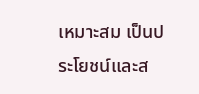เหมาะสม เป็นประโยชน์และส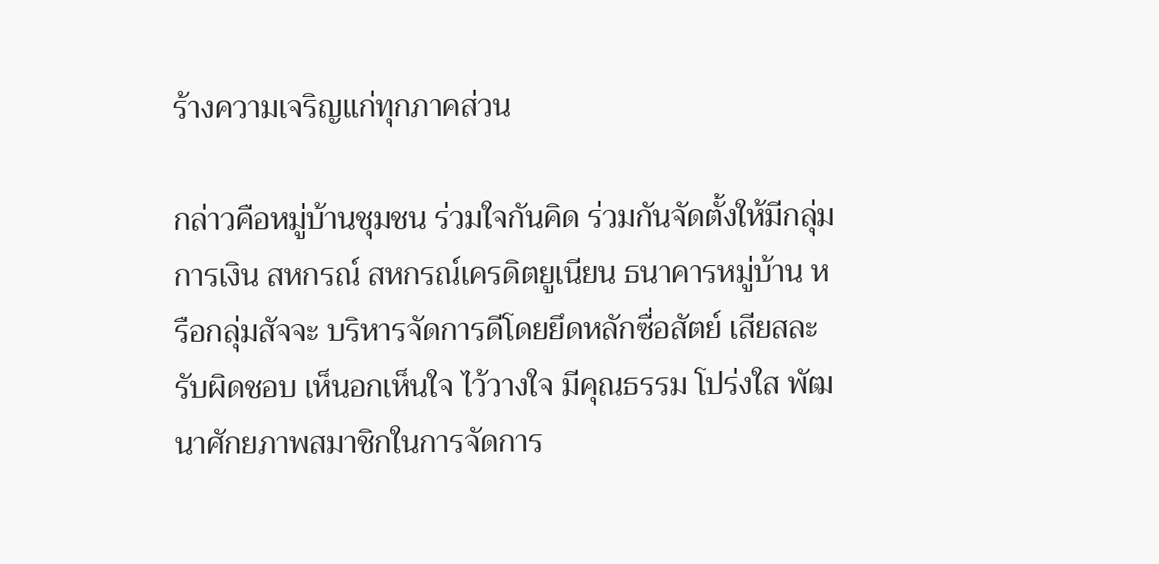ร้างความเจริญแก่ทุกภาคส่วน

กล่าวคือหมู่บ้านชุมชน ร่วมใจกันคิด ร่วมกันจัดตั้งให้มีกลุ่มการเงิน สหกรณ์ สหกรณ์เครดิตยูเนียน ธนาคารหมู่บ้าน หรือกลุ่มสัจจะ บริหารจัดการดีโดยยึดหลักซื่อสัตย์ เสียสละ รับผิดชอบ เห็นอกเห็นใจ ไว้วางใจ มีคุณธรรม โปร่งใส พัฒนาศักยภาพสมาชิกในการจัดการ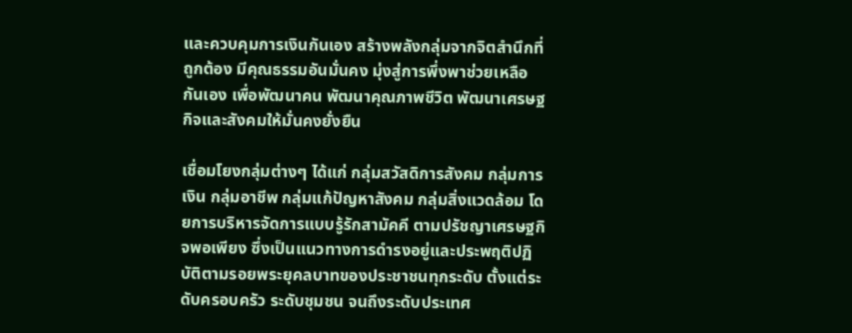และควบคุมการเงินกันเอง สร้างพลังกลุ่มจากจิตสำนึกที่ถูกต้อง มีคุณธรรมอันมั่นคง มุ่งสู่การพึ่งพาช่วยเหลือกันเอง เพื่อพัฒนาคน พัฒนาคุณภาพชีวิต พัฒนาเศรษฐกิจและสังคมให้มั่นคงยั่งยืน

เชื่อมโยงกลุ่มต่างๆ ได้แก่ กลุ่มสวัสดิการสังคม กลุ่มการเงิน กลุ่มอาชีพ กลุ่มแก้ปัญหาสังคม กลุ่มสิ่งแวดล้อม โดยการบริหารจัดการแบบรู้รักสามัคคี ตามปรัชญาเศรษฐกิจพอเพียง ซึ่งเป็นแนวทางการดำรงอยู่และประพฤติปฏิบัติตามรอยพระยุคลบาทของประชาชนทุกระดับ ตั้งแต่ระดับครอบครัว ระดับชุมชน จนถึงระดับประเทศ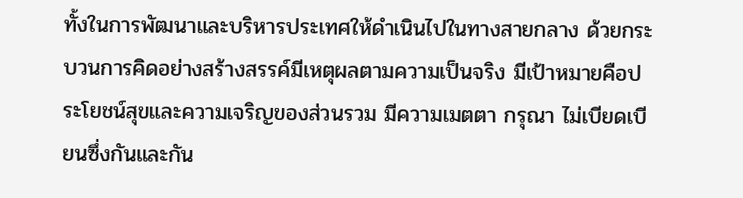ทั้งในการพัฒนาและบริหารประเทศให้ดำเนินไปในทางสายกลาง ด้วยกระบวนการคิดอย่างสร้างสรรค์มีเหตุผลตามความเป็นจริง มีเป้าหมายคือประโยชน์สุขและความเจริญของส่วนรวม มีความเมตตา กรุณา ไม่เบียดเบียนซึ่งกันและกัน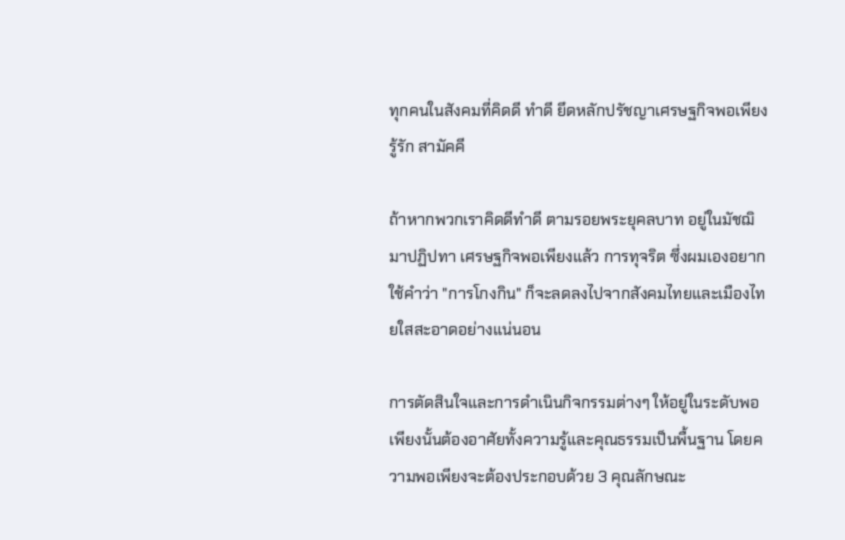ทุกคนในสังคมที่คิดดี ทำดี ยึดหลักปรัชญาเศรษฐกิจพอเพียง รู้รัก สามัคคี

ถ้าหากพวกเราคิดดีทำดี ตามรอยพระยุคลบาท อยู่ในมัชฌิมาปฏิปทา เศรษฐกิจพอเพียงแล้ว การทุจริต ซึ่งผมเองอยากใช้คำว่า "การโกงกิน" ก็จะลดลงไปจากสังคมไทยและเมืองไทยใสสะอาดอย่างแน่นอน

การตัดสินใจและการดำเนินกิจกรรมต่างๆ ให้อยู่ในระดับพอเพียงนั้นต้องอาศัยทั้งความรู้และคุณธรรมเป็นพื้นฐาน โดยความพอเพียงจะต้องประกอบด้วย 3 คุณลักษณะ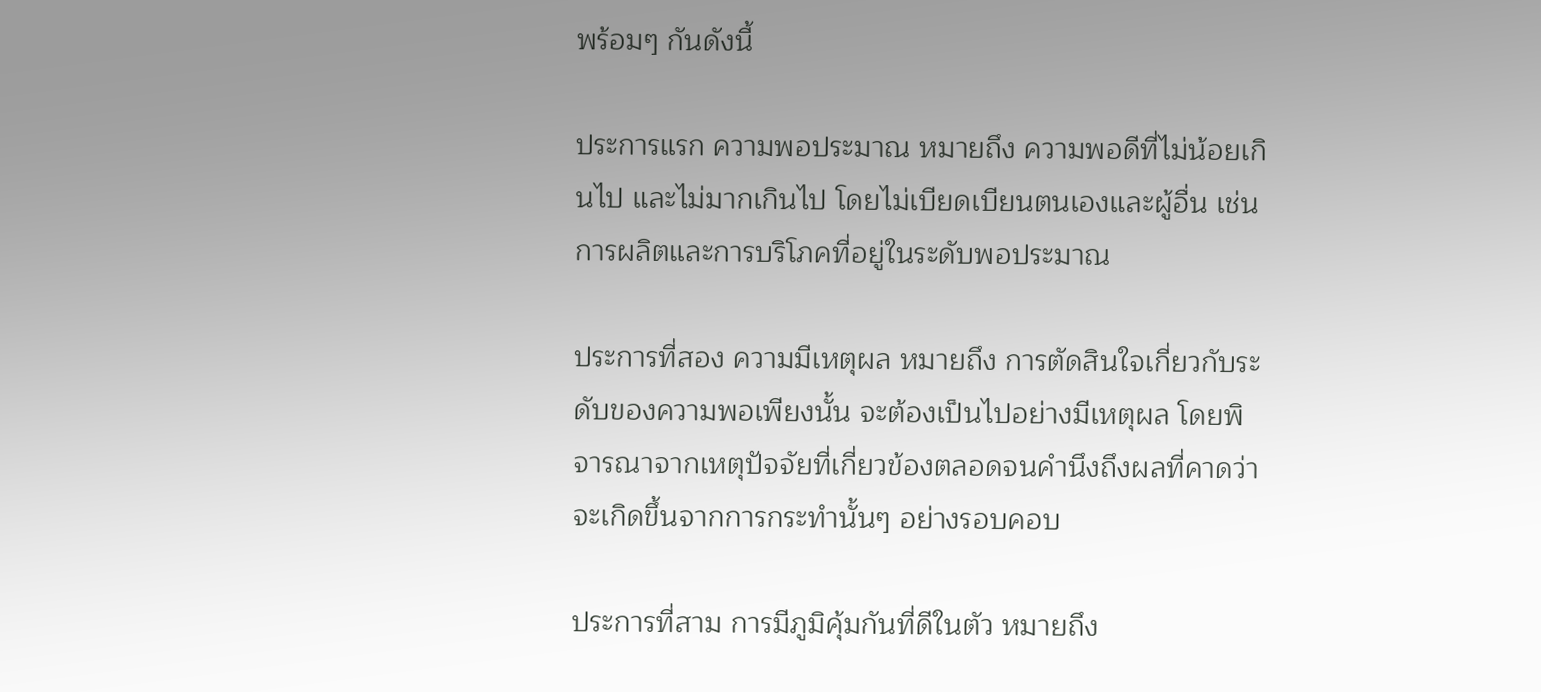พร้อมๆ กันดังนี้

ประการแรก ความพอประมาณ หมายถึง ความพอดีที่ไม่น้อยเกินไป และไม่มากเกินไป โดยไม่เบียดเบียนตนเองและผู้อื่น เช่น การผลิตและการบริโภคที่อยู่ในระดับพอประมาณ

ประการที่สอง ความมีเหตุผล หมายถึง การตัดสินใจเกี่ยวกับระดับของความพอเพียงนั้น จะต้องเป็นไปอย่างมีเหตุผล โดยพิจารณาจากเหตุปัจจัยที่เกี่ยวข้องตลอดจนคำนึงถึงผลที่คาดว่าจะเกิดขึ้นจากการกระทำนั้นๆ อย่างรอบคอบ

ประการที่สาม การมีภูมิคุ้มกันที่ดีในตัว หมายถึง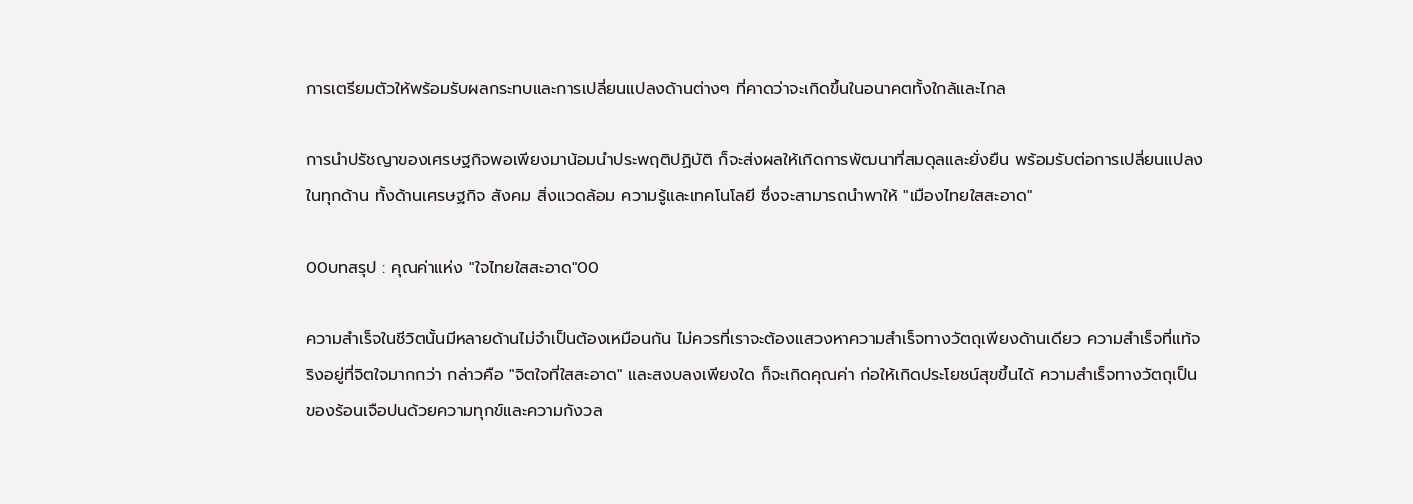การเตรียมตัวให้พร้อมรับผลกระทบและการเปลี่ยนแปลงด้านต่างๆ ที่คาดว่าจะเกิดขึ้นในอนาคตทั้งใกล้และไกล

การนำปรัชญาของเศรษฐกิจพอเพียงมาน้อมนำประพฤติปฏิบัติ ก็จะส่งผลให้เกิดการพัฒนาที่สมดุลและยั่งยืน พร้อมรับต่อการเปลี่ยนแปลงในทุกด้าน ทั้งด้านเศรษฐกิจ สังคม สิ่งแวดล้อม ความรู้และเทคโนโลยี ซึ่งจะสามารถนำพาให้ "เมืองไทยใสสะอาด"

00บทสรุป : คุณค่าแห่ง "ใจไทยใสสะอาด"00

ความสำเร็จในชีวิตนั้นมีหลายด้านไม่จำเป็นต้องเหมือนกัน ไม่ควรที่เราจะต้องแสวงหาความสำเร็จทางวัตถุเพียงด้านเดียว ความสำเร็จที่แท้จริงอยู่ที่จิตใจมากกว่า กล่าวคือ "จิตใจที่ใสสะอาด" และสงบลงเพียงใด ก็จะเกิดคุณค่า ก่อให้เกิดประโยชน์สุขขึ้นได้ ความสำเร็จทางวัตถุเป็นของร้อนเจือปนด้วยความทุกข์และความกังวล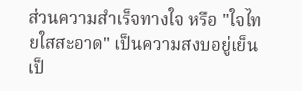ส่วนความสำเร็จทางใจ หรือ "ใจไทยใสสะอาด" เป็นความสงบอยู่เย็นเป็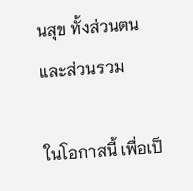นสุข ทั้งส่วนตนและส่วนรวม

ในโอกาสนี้ เพื่อเป็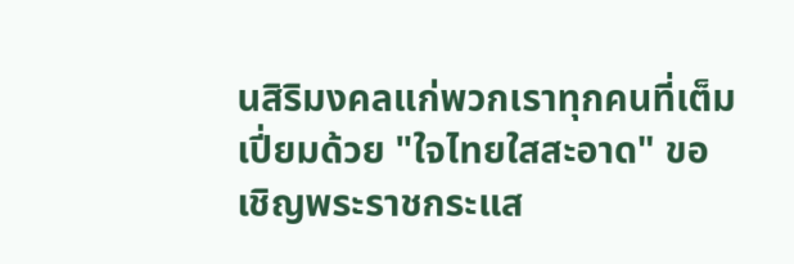นสิริมงคลแก่พวกเราทุกคนที่เต็มเปี่ยมด้วย "ใจไทยใสสะอาด" ขอเชิญพระราชกระแส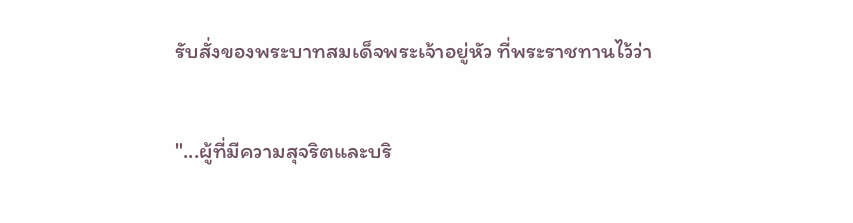รับสั่งของพระบาทสมเด็จพระเจ้าอยู่หัว ที่พระราชทานไว้ว่า

"...ผู้ที่มีความสุจริตและบริ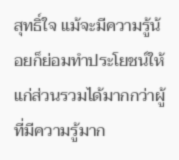สุทธิ์ใจ แม้จะมีความรู้น้อยก็ย่อมทำประโยชน์ให้แก่ส่วนรวมได้มากกว่าผู้ที่มีความรู้มาก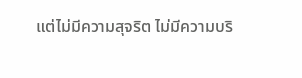แต่ไม่มีความสุจริต ไม่มีความบริ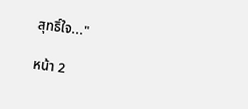สุทธิ์ใจ..."

หน้า 2